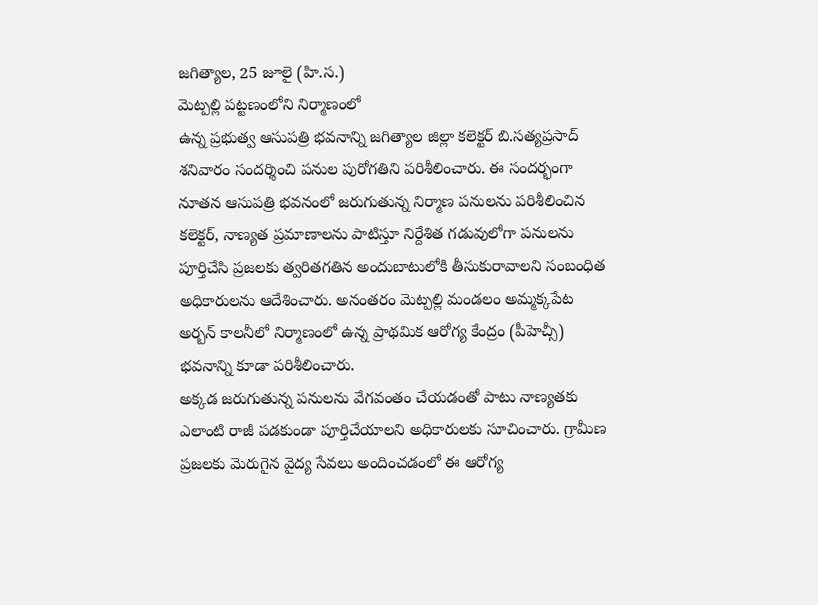జగిత్యాల, 25 జూలై (హి.స.)
మెట్పల్లి పట్టణంలోని నిర్మాణంలో
ఉన్న ప్రభుత్వ ఆసుపత్రి భవనాన్ని జగిత్యాల జిల్లా కలెక్టర్ బి.సత్యప్రసాద్ శనివారం సందర్శించి పనుల పురోగతిని పరిశీలించారు. ఈ సందర్భంగా నూతన ఆసుపత్రి భవనంలో జరుగుతున్న నిర్మాణ పనులను పరిశీలించిన కలెక్టర్, నాణ్యత ప్రమాణాలను పాటిస్తూ నిర్దేశిత గడువులోగా పనులను పూర్తిచేసి ప్రజలకు త్వరితగతిన అందుబాటులోకి తీసుకురావాలని సంబంధిత అధికారులను ఆదేశించారు. అనంతరం మెట్పల్లి మండలం అమ్మక్కపేట అర్బన్ కాలనీలో నిర్మాణంలో ఉన్న ప్రాథమిక ఆరోగ్య కేంద్రం (పీహెచ్సీ) భవనాన్ని కూడా పరిశీలించారు.
అక్కడ జరుగుతున్న పనులను వేగవంతం చేయడంతో పాటు నాణ్యతకు ఎలాంటి రాజీ పడకుండా పూర్తిచేయాలని అధికారులకు సూచించారు. గ్రామీణ ప్రజలకు మెరుగైన వైద్య సేవలు అందించడంలో ఈ ఆరోగ్య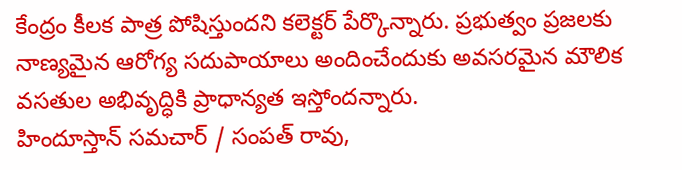కేంద్రం కీలక పాత్ర పోషిస్తుందని కలెక్టర్ పేర్కొన్నారు. ప్రభుత్వం ప్రజలకు నాణ్యమైన ఆరోగ్య సదుపాయాలు అందించేందుకు అవసరమైన మౌలిక వసతుల అభివృద్ధికి ప్రాధాన్యత ఇస్తోందన్నారు.
హిందూస్తాన్ సమచార్ / సంపత్ రావు,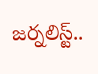జర్నలిస్ట్..